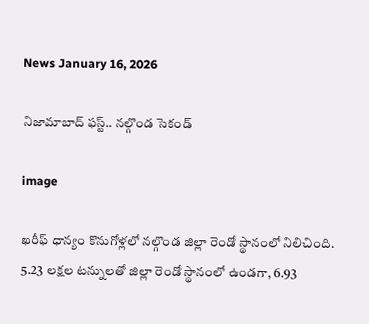News January 16, 2026

నిజామాబాద్ ఫస్ట్.. నల్గొండ సెకండ్

image

ఖరీఫ్ ధాన్యం కొనుగోళ్లలో నల్గొండ జిల్లా రెండో స్థానంలో నిలిచింది. 5.23 లక్షల టన్నులతో జిల్లా రెండో స్థానంలో ఉండగా, 6.93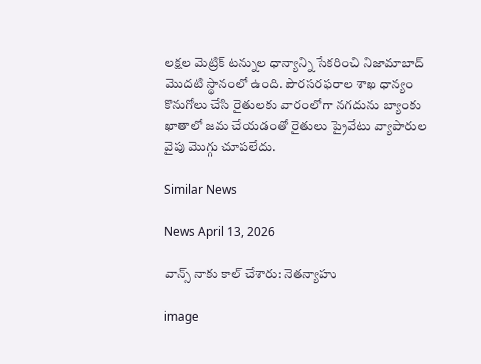లక్షల మెట్రిక్ టన్నుల ధాన్యాన్ని సేకరించి నిజామాబాద్‌ మొదటి స్థానంలో ఉంది. పౌరసరఫరాల శాఖ ధాన్యం కొనుగోలు చేసి రైతులకు వారంలోగా నగదును బ్యాంకు ఖాతాలో జమ చేయడంతో రైతులు ప్రైవేటు వ్యాపారుల వైపు మొగ్గు చూపలేదు.

Similar News

News April 13, 2026

వాన్స్ నాకు కాల్ చేశారు: నెతన్యాహు

image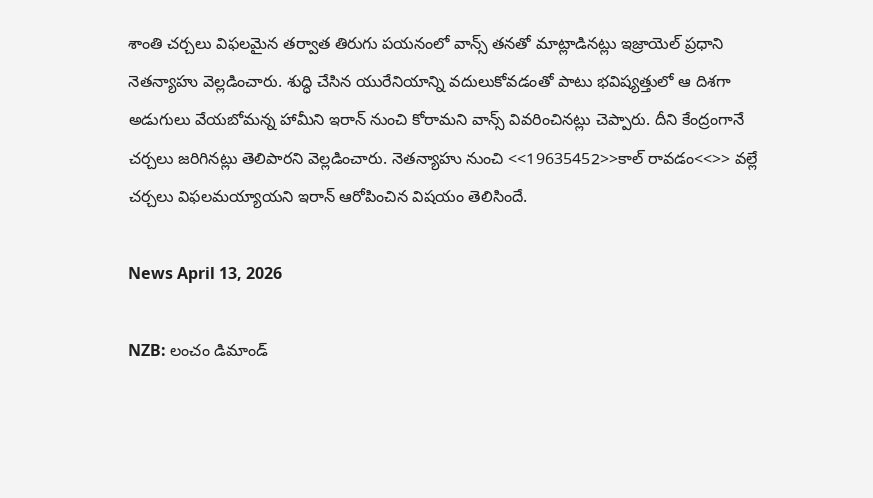శాంతి చర్చలు విఫలమైన తర్వాత తిరుగు పయనంలో వాన్స్ తనతో మాట్లాడినట్లు ఇజ్రాయెల్ ప్రధాని నెతన్యాహు వెల్లడించారు. శుద్ధి చేసిన యురేనియాన్ని వదులుకోవడంతో పాటు భవిష్యత్తులో ఆ దిశగా అడుగులు వేయబోమన్న హామీని ఇరాన్ నుంచి కోరామని వాన్స్ వివరించినట్లు చెప్పారు. దీని కేంద్రంగానే చర్చలు జరిగినట్లు తెలిపారని వెల్లడించారు. నెతన్యాహు నుంచి <<19635452>>కాల్ రావడం<<>> వల్లే చర్చలు విఫలమయ్యాయని ఇరాన్ ఆరోపించిన విషయం తెలిసిందే.

News April 13, 2026

NZB: లంచం డిమాండ్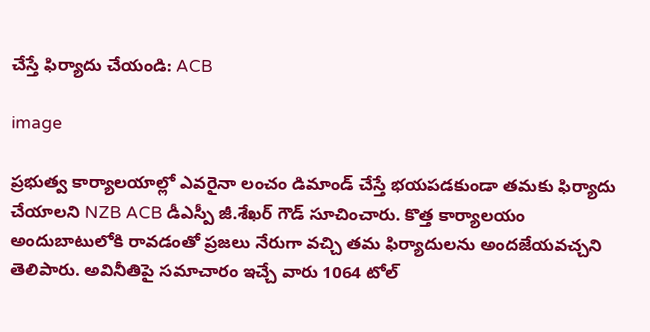చేస్తే ఫిర్యాదు చేయండి: ACB

image

ప్రభుత్వ కార్యాలయాల్లో ఎవరైనా లంచం డిమాండ్ చేస్తే భయపడకుండా తమకు ఫిర్యాదు చేయాలని NZB ACB డీఎస్పీ జీ.శేఖర్ గౌడ్ సూచించారు. కొత్త కార్యాలయం అందుబాటులోకి రావడంతో ప్రజలు నేరుగా వచ్చి తమ ఫిర్యాదులను అందజేయవచ్చని తెలిపారు. అవినీతిపై సమాచారం ఇచ్చే వారు 1064 టోల్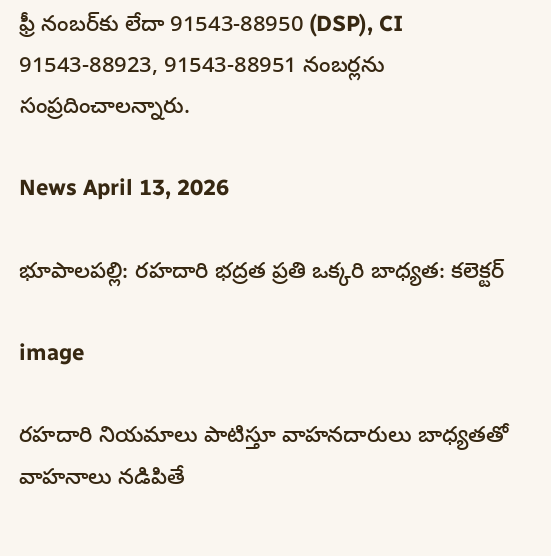ఫ్రీ నంబర్‌కు లేదా 91543-88950 (DSP), CI 91543-88923, 91543-88951 నంబర్లను సంప్రదించాలన్నారు.

News April 13, 2026

భూపాలపల్లి: రహదారి భద్రత ప్రతి ఒక్కరి బాధ్యత: కలెక్టర్

image

రహదారి నియమాలు పాటిస్తూ వాహనదారులు బాధ్యతతో వాహనాలు నడిపితే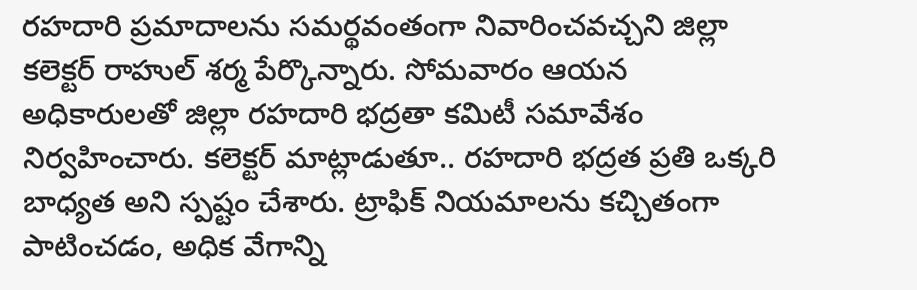రహదారి ప్రమాదాలను సమర్థవంతంగా నివారించవచ్చని జిల్లా కలెక్టర్ రాహుల్ శర్మ పేర్కొన్నారు. సోమవారం ఆయన అధికారులతో జిల్లా రహదారి భద్రతా కమిటీ సమావేశం నిర్వహించారు. కలెక్టర్ మాట్లాడుతూ.. రహదారి భద్రత ప్రతి ఒక్కరి బాధ్యత అని స్పష్టం చేశారు. ట్రాఫిక్ నియమాలను కచ్చితంగా పాటించడం, అధిక వేగాన్ని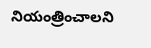నియంత్రించాలని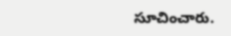సూచించారు.